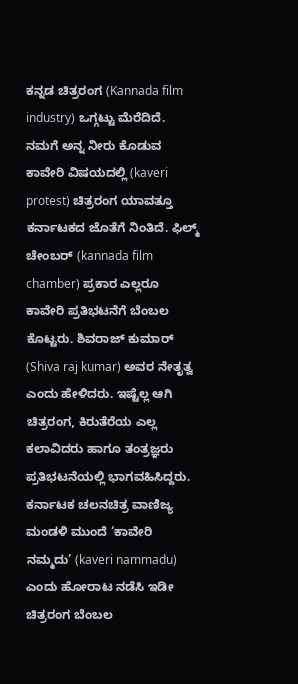ಕನ್ನಡ ಚಿತ್ರರಂಗ (Kannada film industry) ಒಗ್ಗಟ್ಟು ಮೆರೆದಿದೆ. ನಮಗೆ ಅನ್ನ ನೀರು ಕೊಡುವ ಕಾವೇರಿ ವಿಷಯದಲ್ಲಿ (kaveri protest) ಚಿತ್ರರಂಗ ಯಾವತ್ತೂ ಕರ್ನಾಟಕದ ಜೊತೆಗೆ ನಿಂತಿದೆ. ಫಿಲ್ಮ್ ಚೇಂಬರ್ (kannada film chamber) ಪ್ರಕಾರ ಎಲ್ಲರೂ ಕಾವೇರಿ ಪ್ರತಿಭಟನೆಗೆ ಬೆಂಬಲ ಕೊಟ್ಟರು. ಶಿವರಾಜ್ ಕುಮಾರ್ (Shiva raj kumar) ಅವರ ನೇತೃತ್ವ ಎಂದು ಹೇಳಿದರು. ಇಷ್ಟೆಲ್ಲ ಆಗಿ ಚಿತ್ರರಂಗ, ಕಿರುತೆರೆಯ ಎಲ್ಲ ಕಲಾವಿದರು ಹಾಗೂ ತಂತ್ರಜ್ಞರು ಪ್ರತಿಭಟನೆಯಲ್ಲಿ ಭಾಗವಹಿಸಿದ್ದರು. ಕರ್ನಾಟಕ ಚಲನಚಿತ್ರ ವಾಣಿಜ್ಯ ಮಂಡಳಿ ಮುಂದೆ ‘ಕಾವೇರಿ ನಮ್ಮದು’ (kaveri nammadu) ಎಂದು ಹೋರಾಟ ನಡೆಸಿ ಇಡೀ ಚಿತ್ರರಂಗ ಬೆಂಬಲ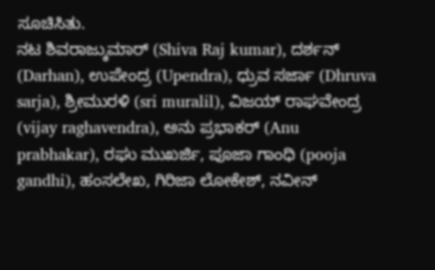ಸೂಚಿಸಿತು.
ನಟ ಶಿವರಾಜ್ಕುಮಾರ್ (Shiva Raj kumar), ದರ್ಶನ್ (Darhan), ಉಪೇಂದ್ರ (Upendra), ಧ್ರುವ ಸರ್ಜಾ (Dhruva sarja), ಶ್ರೀಮುರಳಿ (sri muralil), ವಿಜಯ್ ರಾಘವೇಂದ್ರ (vijay raghavendra), ಅನು ಪ್ರಭಾಕರ್ (Anu prabhakar), ರಘು ಮುಖರ್ಜಿ, ಪೂಜಾ ಗಾಂಧಿ (pooja gandhi), ಹಂಸಲೇಖ, ಗಿರಿಜಾ ಲೋಕೇಶ್, ನವೀನ್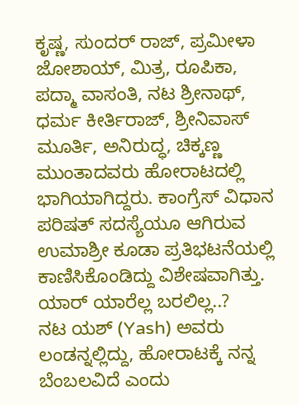ಕೃಷ್ಣ, ಸುಂದರ್ ರಾಜ್, ಪ್ರಮೀಳಾ ಜೋಶಾಯ್, ಮಿತ್ರ, ರೂಪಿಕಾ, ಪದ್ಮಾ ವಾಸಂತಿ, ನಟ ಶ್ರೀನಾಥ್, ಧರ್ಮ ಕೀರ್ತಿರಾಜ್, ಶ್ರೀನಿವಾಸ್ ಮೂರ್ತಿ, ಅನಿರುದ್ಧ, ಚಿಕ್ಕಣ್ಣ ಮುಂತಾದವರು ಹೋರಾಟದಲ್ಲಿ ಭಾಗಿಯಾಗಿದ್ದರು. ಕಾಂಗ್ರೆಸ್ ವಿಧಾನ ಪರಿಷತ್ ಸದಸ್ಯೆಯೂ ಆಗಿರುವ ಉಮಾಶ್ರೀ ಕೂಡಾ ಪ್ರತಿಭಟನೆಯಲ್ಲಿ ಕಾಣಿಸಿಕೊಂಡಿದ್ದು ವಿಶೇಷವಾಗಿತ್ತು.
ಯಾರ್ ಯಾರೆಲ್ಲ ಬರಲಿಲ್ಲ..?
ನಟ ಯಶ್ (Yash) ಅವರು ಲಂಡನ್ನಲ್ಲಿದ್ದು, ಹೋರಾಟಕ್ಕೆ ನನ್ನ ಬೆಂಬಲವಿದೆ ಎಂದು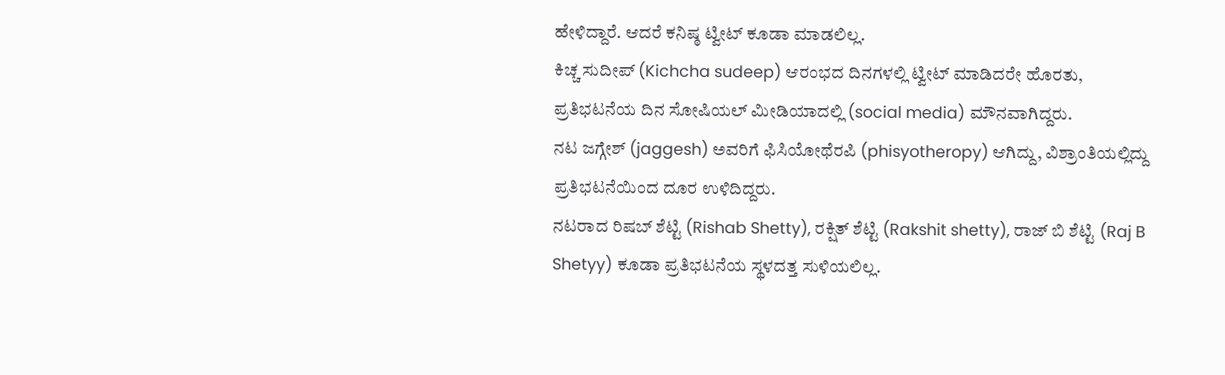ಹೇಳಿದ್ದಾರೆ. ಆದರೆ ಕನಿಷ್ಠ ಟ್ವೀಟ್ ಕೂಡಾ ಮಾಡಲಿಲ್ಲ.
ಕಿಚ್ಚ ಸುದೀಪ್ (Kichcha sudeep) ಆರಂಭದ ದಿನಗಳಲ್ಲಿ ಟ್ವೀಟ್ ಮಾಡಿದರೇ ಹೊರತು, ಪ್ರತಿಭಟನೆಯ ದಿನ ಸೋಷಿಯಲ್ ಮೀಡಿಯಾದಲ್ಲಿ (social media) ಮೌನವಾಗಿದ್ದರು.
ನಟ ಜಗ್ಗೇಶ್ (jaggesh) ಅವರಿಗೆ ಫಿಸಿಯೋಥೆರಪಿ (phisyotheropy) ಆಗಿದ್ದು, ವಿಶ್ರಾಂತಿಯಲ್ಲಿದ್ದು ಪ್ರತಿಭಟನೆಯಿಂದ ದೂರ ಉಳಿದಿದ್ದರು.
ನಟರಾದ ರಿಷಬ್ ಶೆಟ್ಟಿ (Rishab Shetty), ರಕ್ಷಿತ್ ಶೆಟ್ಟಿ (Rakshit shetty), ರಾಜ್ ಬಿ ಶೆಟ್ಟಿ (Raj B Shetyy) ಕೂಡಾ ಪ್ರತಿಭಟನೆಯ ಸ್ಥಳದತ್ತ ಸುಳಿಯಲಿಲ್ಲ.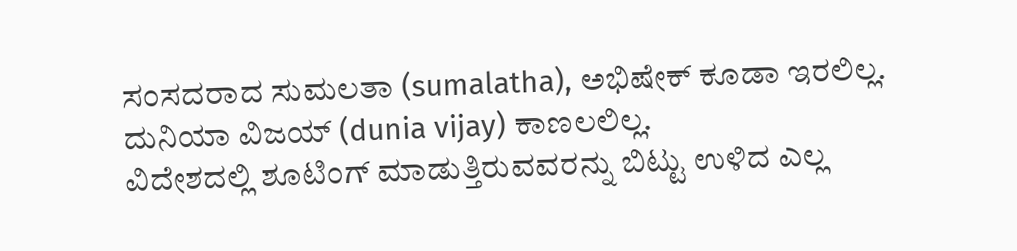ಸಂಸದರಾದ ಸುಮಲತಾ (sumalatha), ಅಭಿಷೇಕ್ ಕೂಡಾ ಇರಲಿಲ್ಲ. ದುನಿಯಾ ವಿಜಯ್ (dunia vijay) ಕಾಣಲಲಿಲ್ಲ.
ವಿದೇಶದಲ್ಲಿ ಶೂಟಿಂಗ್ ಮಾಡುತ್ತಿರುವವರನ್ನು ಬಿಟ್ಟು ಉಳಿದ ಎಲ್ಲ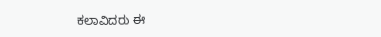ಕಲಾವಿದರು ಈ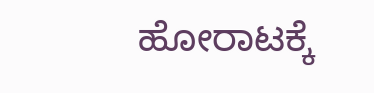ಹೋರಾಟಕ್ಕೆ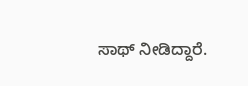ಸಾಥ್ ನೀಡಿದ್ದಾರೆ.